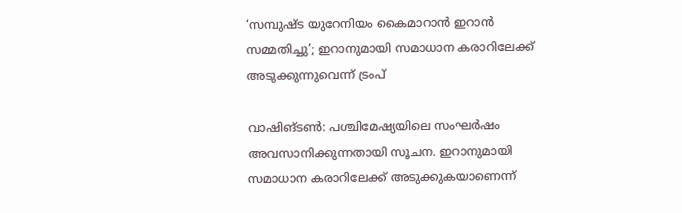‘സമ്പുഷ്ട യുറേനിയം കൈമാറാൻ ഇറാൻ സമ്മതിച്ചു’; ഇറാനുമായി സമാധാന കരാറിലേക്ക് അടുക്കുന്നുവെന്ന് ട്രംപ്

വാഷിങ്ടണ്‍: പശ്ചിമേഷ്യയിലെ സംഘർഷം അവസാനിക്കുന്നതായി സൂചന. ഇറാനുമായി സമാധാന കരാറിലേക്ക് അടുക്കുകയാണെന്ന്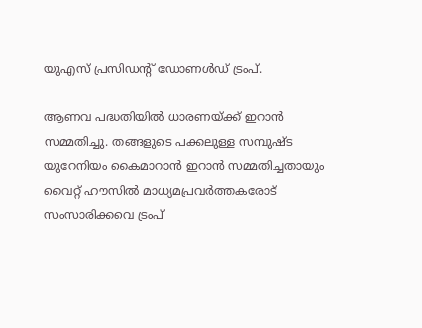യുഎസ് പ്രസിഡന്റ് ഡോണള്‍ഡ് ട്രംപ്.

ആണവ പദ്ധതിയില്‍ ധാരണയ്ക്ക് ഇറാൻ സമ്മതിച്ചു. തങ്ങളുടെ പക്കലുള്ള സമ്പുഷ്ട യുറേനിയം കൈമാറാൻ ഇറാൻ സമ്മതിച്ചതായും വൈറ്റ് ഹൗസില്‍ മാധ്യമപ്രവർത്തകരോട് സംസാരിക്കവെ ട്രംപ്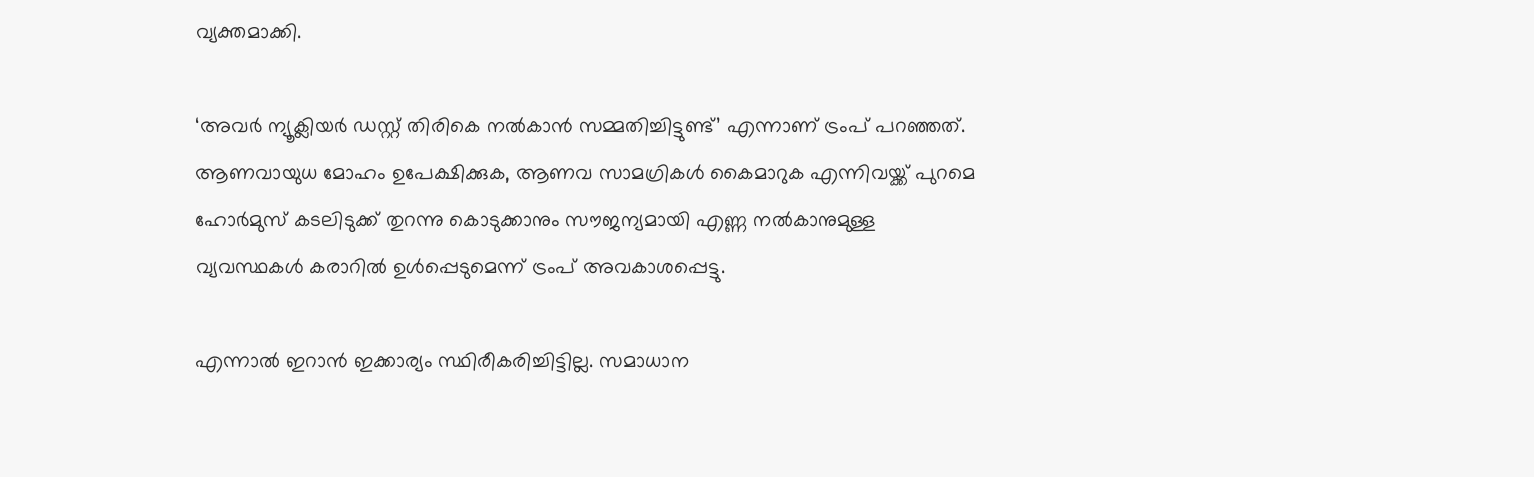വ്യക്തമാക്കി.

‘അവർ ന്യൂക്ലിയർ ഡസ്റ്റ് തിരികെ നല്‍കാൻ സമ്മതിച്ചിട്ടുണ്ട്’ എന്നാണ് ട്രംപ് പറഞ്ഞത്. ആണവായുധ മോഹം ഉപേക്ഷിക്കുക, ആണവ സാമഗ്രികള്‍ കൈമാറുക എന്നിവയ്ക്ക് പുറമെ ഹോർമുസ് കടലിടുക്ക് തുറന്നു കൊടുക്കാനും സൗജന്യമായി എണ്ണ നല്‍കാനുമുള്ള വ്യവസ്ഥകള്‍ കരാറില്‍ ഉള്‍പ്പെടുമെന്ന് ട്രംപ് അവകാശപ്പെട്ടു.

എന്നാല്‍ ഇറാൻ ഇക്കാര്യം സ്ഥിരീകരിച്ചിട്ടില്ല. സമാധാന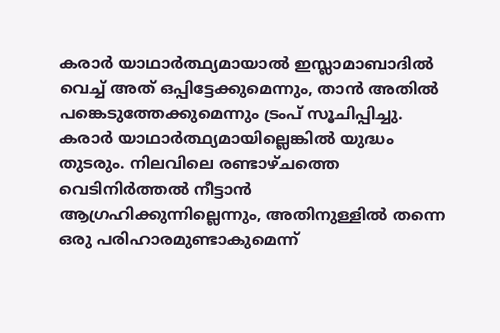കരാർ യാഥാർത്ഥ്യമായാല്‍ ഇസ്ലാമാബാദില്‍ വെച്ച്‌ അത് ഒപ്പിട്ടേക്കുമെന്നും, താൻ അതില്‍ പങ്കെടുത്തേക്കുമെന്നും ട്രംപ് സൂചിപ്പിച്ചു. കരാർ യാഥാർത്ഥ്യമായില്ലെങ്കില്‍ യുദ്ധം തുടരും. നിലവിലെ രണ്ടാഴ്ചത്തെ വെടിനിർത്തല്‍ നീട്ടാൻ ആഗ്രഹിക്കുന്നില്ലെന്നും, അതിനുള്ളില്‍ തന്നെ ഒരു പരിഹാരമുണ്ടാകുമെന്ന്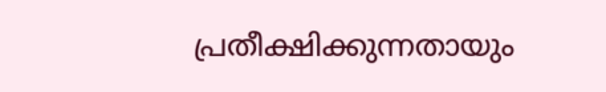പ്രതീക്ഷിക്കുന്നതായും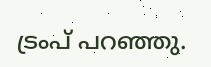ട്രംപ് പറഞ്ഞു.